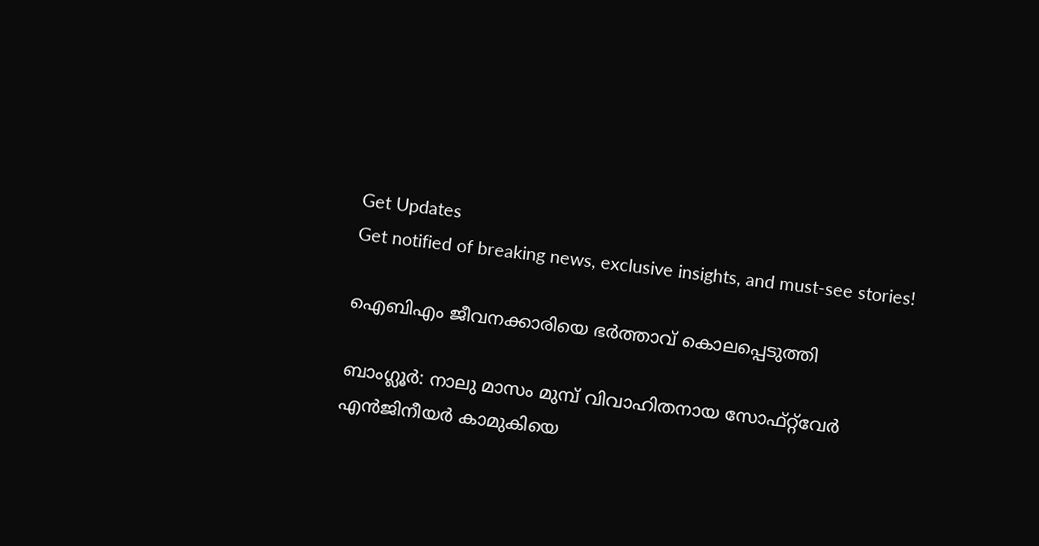Get Updates
Get notified of breaking news, exclusive insights, and must-see stories!

ഐബിഎം ജീവനക്കാരിയെ ഭര്‍ത്താവ്‌ കൊലപ്പെടുത്തി

ബാംഗ്ലൂര്‍: നാലു മാസം മുമ്പ്‌ വിവാഹിതനായ സോഫ്‌റ്റ്‌വേര്‍ എന്‍ജിനീയര്‍ കാമുകിയെ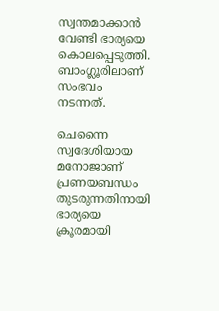സ്വന്തമാക്കാന്‍ വേണ്ടി ഭാര്യയെ കൊലപ്പെടുത്തി. ബാംഗ്ലൂരിലാണ്‌ സംഭവം നടന്നത്‌.

ചെന്നൈ സ്വദേശിയായ മനോജാണ്‌ പ്രണയബന്ധം തുടരുന്നതിനായി ഭാര്യയെ ക്രൂരമായി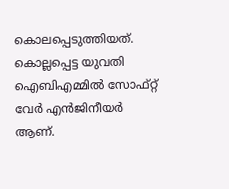കൊലപ്പെടുത്തിയത്‌. കൊല്ലപ്പെട്ട യുവതി ഐബിഎമ്മില്‍ സോഫ്‌റ്റ്‌ വേര്‍ എന്‍ജിനീയര്‍ ആണ്‌.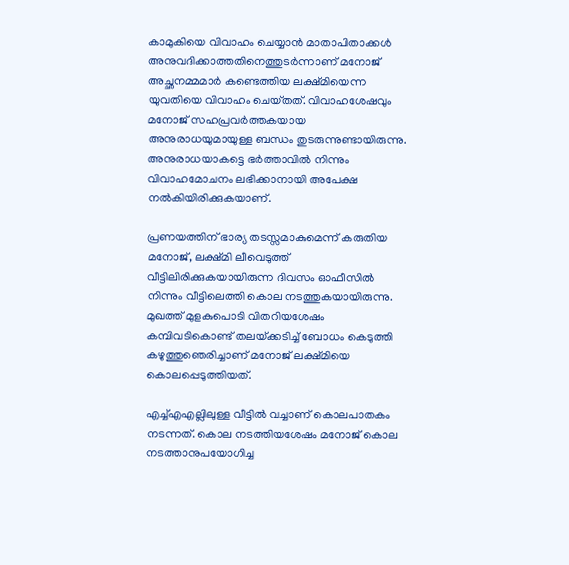കാമുകിയെ വിവാഹം ചെയ്യാന്‍ മാതാപിതാക്കള്‍ അനുവദിക്കാത്തതിനെത്തുടര്‍ന്നാണ്‌ മനോജ്‌ അച്ഛനമ്മമാര്‍ കണ്ടെത്തിയ ലക്ഷ്‌മിയെന്ന യുവതിയെ വിവാഹം ചെയ്‌തത്‌. വിവാഹശേഷവും മനോജ്‌ സഹപ്രവര്‍ത്തകയായ അനുരാധയുമായുള്ള ബന്ധം തുടരുന്നുണ്ടായിരുന്നു. അനുരാധയാകട്ടെ ഭര്‍ത്താവില്‍ നിന്നും വിവാഹമോചനം ലഭിക്കാനായി അപേക്ഷ നല്‍കിയിരിക്കുകയാണ്‌.

പ്രണയത്തിന്‌ ഭാര്യ തടസ്സമാകുമെന്ന്‌ കരുതിയ മനോജ്‌, ലക്ഷ്‌മി ലീവെടുത്ത്‌ വീട്ടിലിരിക്കുകയായിരുന്ന ദിവസം ഓഫീസില്‍ നിന്നും വീട്ടിലെത്തി കൊല നടത്തുകയായിരുന്നു. മുഖത്ത്‌ മുളകുപൊടി വിതറിയശേഷം കമ്പിവടികൊണ്ട്‌ തലയ്‌ക്കടിച്ച്‌ ബോധം കെടുത്തി കഴുത്തുഞെരിച്ചാണ്‌ മനോജ്‌ ലക്ഷ്‌മിയെ കൊലപ്പെടുത്തിയത്‌.

എച്ച്‌എഎല്ലിലുള്ള വീട്ടില്‍ വച്ചാണ്‌ കൊലപാതകം നടന്നത്‌. കൊല നടത്തിയശേഷം മനോജ്‌ കൊല നടത്താനുപയോഗിച്ച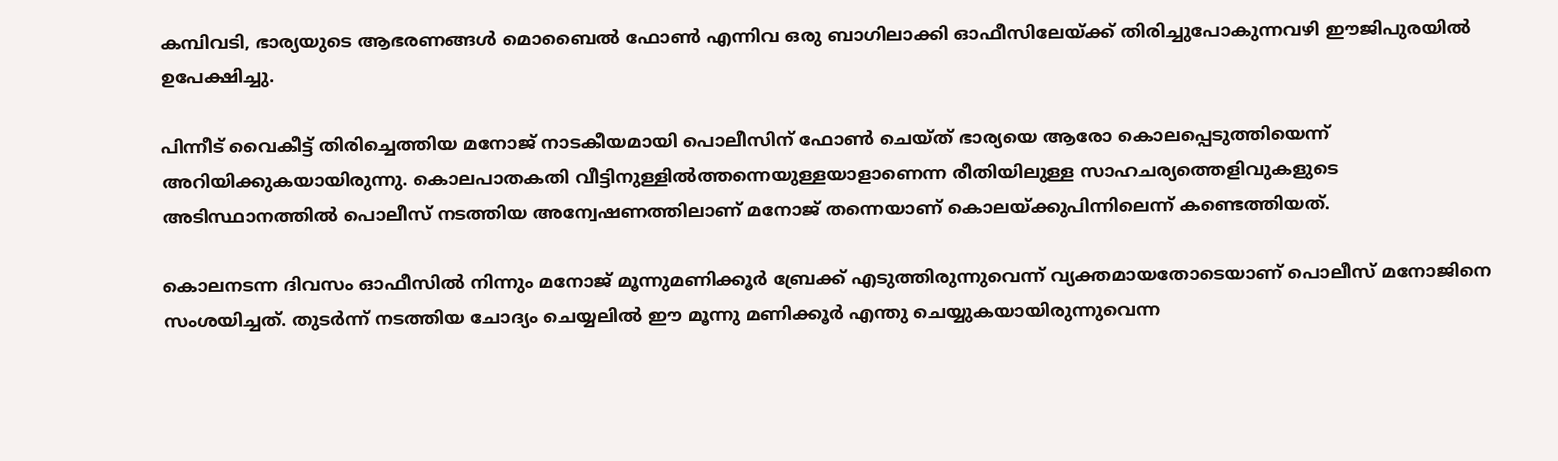കമ്പിവടി, ഭാര്യയുടെ ആഭരണങ്ങള്‍ മൊബൈല്‍ ഫോണ്‍ എന്നിവ ഒരു ബാഗിലാക്കി ഓഫീസിലേയ്‌ക്ക്‌ തിരിച്ചുപോകുന്നവഴി ഈജിപുരയില്‍ ഉപേക്ഷിച്ചു.

പിന്നീട്‌ വൈകീട്ട്‌ തിരിച്ചെത്തിയ മനോജ്‌ നാടകീയമായി പൊലീസിന്‌ ഫോണ്‍ ചെയ്‌ത്‌ ഭാര്യയെ ആരോ കൊലപ്പെടുത്തിയെന്ന്‌ അറിയിക്കുകയായിരുന്നു. കൊലപാതകതി വീട്ടിനുള്ളില്‍ത്തന്നെയുള്ളയാളാണെന്ന രീതിയിലുള്ള സാഹചര്യത്തെളിവുകളുടെ അടിസ്ഥാനത്തില്‍ പൊലീസ്‌ നടത്തിയ അന്വേഷണത്തിലാണ്‌ മനോജ്‌ തന്നെയാണ്‌ കൊലയ്‌ക്കുപിന്നിലെന്ന്‌ കണ്ടെത്തിയത്‌.

കൊലനടന്ന ദിവസം ഓഫീസില്‍ നിന്നും മനോജ്‌ മൂന്നുമണിക്കൂര്‍ ബ്രേക്ക്‌ എടുത്തിരുന്നുവെന്ന്‌ വ്യക്തമായതോടെയാണ്‌ പൊലീസ്‌ മനോജിനെ സംശയിച്ചത്‌. തുടര്‍ന്ന്‌ നടത്തിയ ചോദ്യം ചെയ്യലില്‍ ഈ മൂന്നു മണിക്കൂര്‍ എന്തു ചെയ്യുകയായിരുന്നുവെന്ന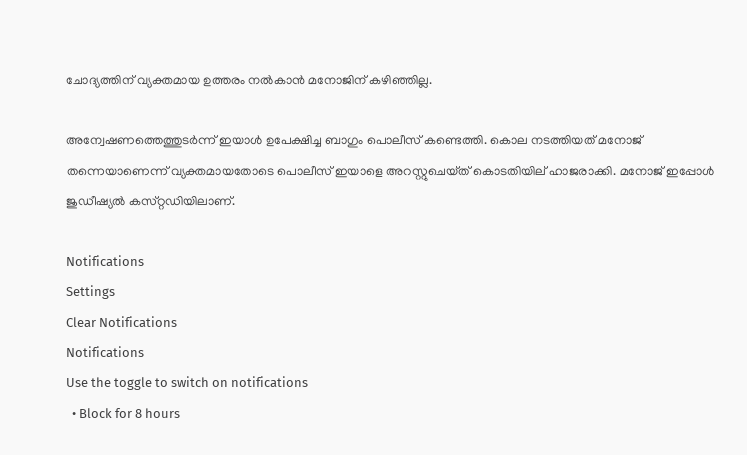ചോദ്യത്തിന്‌ വ്യക്തമായ ഉത്തരം നല്‍കാന്‍ മനോജിന്‌ കഴിഞ്ഞില്ല.

അന്വേഷണത്തെത്തുടര്‍ന്ന്‌ ഇയാള്‍ ഉപേക്ഷിച്ച ബാഗും പൊലീസ്‌ കണ്ടെത്തി. കൊല നടത്തിയത്‌ മനോജ്‌ തന്നെയാണെന്ന്‌ വ്യക്തമായതോടെ പൊലീസ്‌ ഇയാളെ അറസ്റ്റുചെയ്‌ത്‌ കൊടതിയില്‌ ഹാജരാക്കി. മനോജ്‌ ഇപ്പോള്‍ ജുഡീഷ്യല്‍ കസ്‌റ്റഡിയിലാണ്‌.

Notifications
Settings
Clear Notifications
Notifications
Use the toggle to switch on notifications
  • Block for 8 hours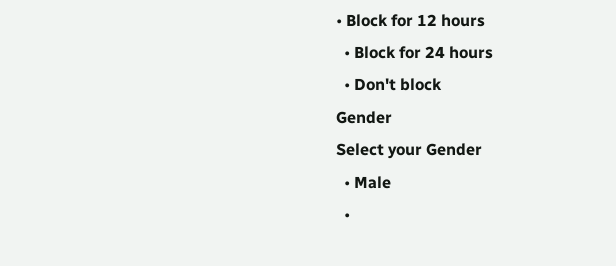• Block for 12 hours
  • Block for 24 hours
  • Don't block
Gender
Select your Gender
  • Male
  •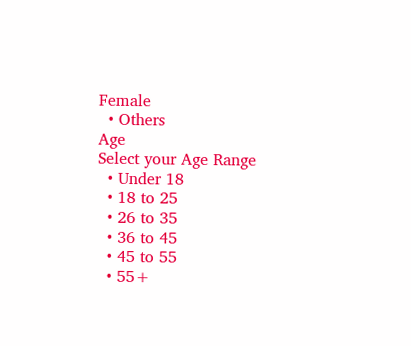Female
  • Others
Age
Select your Age Range
  • Under 18
  • 18 to 25
  • 26 to 35
  • 36 to 45
  • 45 to 55
  • 55+